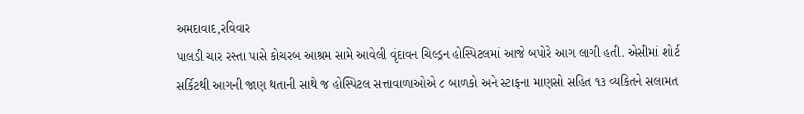અમદાવાદ,રવિવાર
પાલડી ચાર રસ્તા પાસે કોચરબ આશ્રમ સામે આવેલી વૃંદાવન ચિલ્ડ્રન હોસ્પિટલમાં આજે બપોરે આગ લાગી હતી. એસીમાં શોર્ટ સર્કિટથી આગની જાણ થતાની સાથે જ હોસ્પિટલ સત્તાવાળાઓએ ૮ બાળકો અને સ્ટાફના માણસો સહિત ૧૩ વ્યકિતને સલામત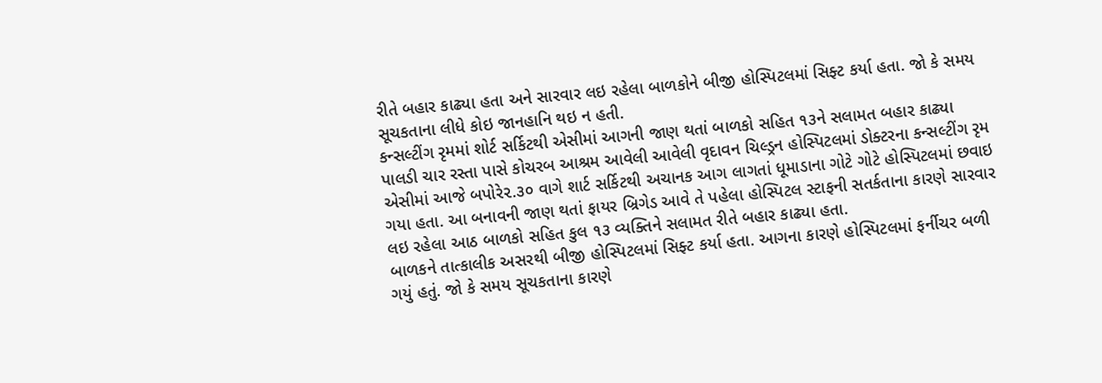રીતે બહાર કાઢ્યા હતા અને સારવાર લઇ રહેલા બાળકોને બીજી હોસ્પિટલમાં સિફ્ટ કર્યા હતા. જો કે સમય સૂચકતાના લીધે કોઇ જાનહાનિ થઇ ન હતી.
કન્સલ્ટીંગ રૃમમાં શોર્ટ સર્કિટથી એસીમાં આગની જાણ થતાં બાળકો સહિત ૧૩ને સલામત બહાર કાઢ્યા
પાલડી ચાર રસ્તા પાસે કોચરબ આશ્રમ આવેલી આવેલી વૃદાવન ચિલ્ડ્રન હોસ્પિટલમાં ડોક્ટરના કન્સલ્ટીંગ રૃમ એસીમાં આજે બપોરે૨.૩૦ વાગે શાર્ટ સર્કિટથી અચાનક આગ લાગતાં ધૂમાડાના ગોટે ગોટે હોસ્પિટલમાં છવાઇ ગયા હતા. આ બનાવની જાણ થતાં ફાયર બ્રિગેડ આવે તે પહેલા હોસ્પિટલ સ્ટાફની સતર્કતાના કારણે સારવાર લઇ રહેલા આઠ બાળકો સહિત કુલ ૧૩ વ્યક્તિને સલામત રીતે બહાર કાઢ્યા હતા.
બાળકને તાત્કાલીક અસરથી બીજી હોસ્પિટલમાં સિફ્ટ કર્યા હતા. આગના કારણે હોસ્પિટલમાં ફર્નીચર બળી ગયું હતું. જો કે સમય સૂચકતાના કારણે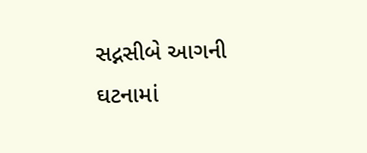સદ્નસીબે આગની ઘટનામાં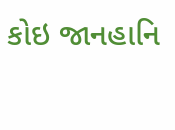કોઇ જાનહાનિ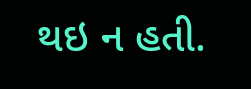થઇ ન હતી.